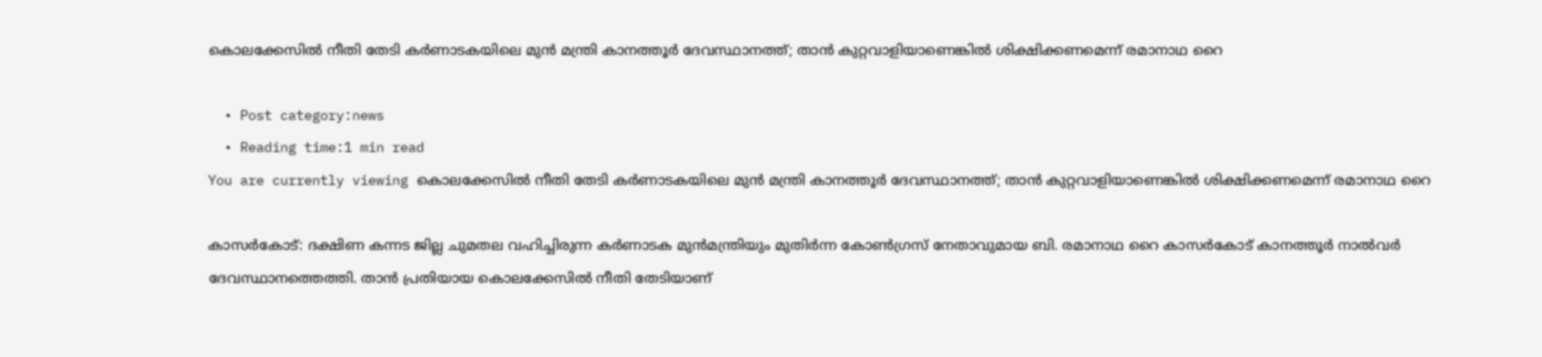കൊലക്കേസില്‍ നീതി തേടി കര്‍ണാടകയിലെ മുന്‍ മന്ത്രി കാനത്തൂര്‍ ദേവസ്ഥാനത്ത്; താന്‍ കുറ്റവാളിയാണെങ്കില്‍ ശിക്ഷിക്കണമെന്ന് രമാനാഥ റൈ

  • Post category:news
  • Reading time:1 min read
You are currently viewing കൊലക്കേസില്‍ നീതി തേടി കര്‍ണാടകയിലെ മുന്‍ മന്ത്രി കാനത്തൂര്‍ ദേവസ്ഥാനത്ത്; താന്‍ കുറ്റവാളിയാണെങ്കില്‍ ശിക്ഷിക്കണമെന്ന് രമാനാഥ റൈ

കാസര്‍കോട്: ദക്ഷിണ കന്നട ജില്ല ചുമതല വഹിച്ചിരുന്ന കര്‍ണാടക മുന്‍മന്ത്രിയും മുതിര്‍ന്ന കോണ്‍ഗ്രസ് നേതാവുമായ ബി. രമാനാഥ റൈ കാസര്‍കോട് കാനത്തൂര്‍ നാല്‍വര്‍ ദേവസ്ഥാനത്തെത്തി. താന്‍ പ്രതിയായ കൊലക്കേസില്‍ നീതി തേടിയാണ്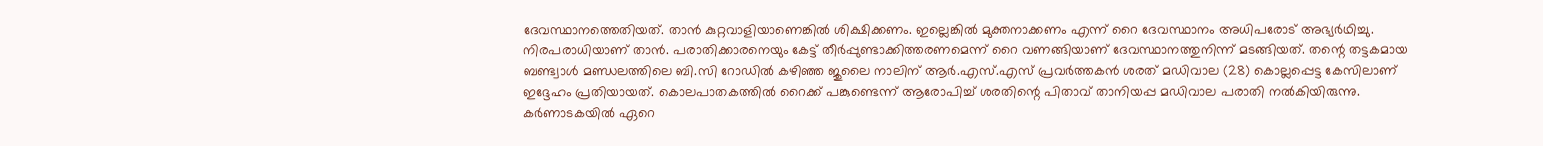ദേവസ്ഥാനത്തെതിയത്. താന്‍ കുറ്റവാളിയാണെങ്കില്‍ ശിക്ഷിക്കണം. ഇല്ലെങ്കില്‍ മുക്തനാക്കണം എന്ന് റൈ ദേവസ്ഥാനം അധിപരോട് അഭ്യര്‍ഥിച്ചു. നിരപരാധിയാണ് താന്‍. പരാതിക്കാരനെയും കേട്ട് തീര്‍പ്പുണ്ടാക്കിത്തരണമെന്ന് റൈ വണങ്ങിയാണ് ദേവസ്ഥാനത്തുനിന്ന് മടങ്ങിയത്. തന്റെ തട്ടകമായ ബണ്ട്വാള്‍ മണ്ഡലത്തിലെ ബി.സി റോഡില്‍ കഴിഞ്ഞ ജുലൈ നാലിന് ആര്‍.എസ്.എസ് പ്രവര്‍ത്തകന്‍ ശരത് മഡിവാല (28) കൊല്ലപ്പെട്ട കേസിലാണ് ഇദ്ദേഹം പ്രതിയായത്. കൊലപാതകത്തില്‍ റൈക്ക് പങ്കുണ്ടെന്ന് ആരോപിച്ച് ശരതിന്റെ പിതാവ് താനിയപ്പ മഡിവാല പരാതി നല്‍കിയിരുന്നു. കര്‍ണാടകയില്‍ ഏറെ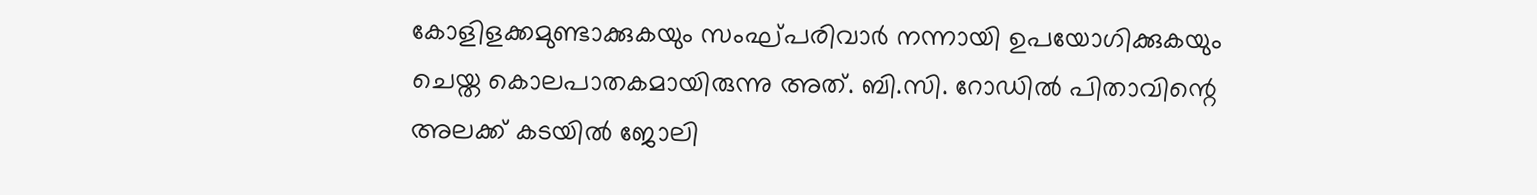കോളിളക്കമുണ്ടാക്കുകയും സംഘ്പരിവാര്‍ നന്നായി ഉപയോഗിക്കുകയും ചെയ്ത കൊലപാതകമായിരുന്നു അത്. ബി.സി. റോഡില്‍ പിതാവിന്റെ അലക്ക് കടയില്‍ ജോലി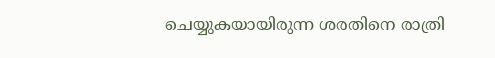ചെയ്യുകയായിരുന്ന ശരതിനെ രാത്രി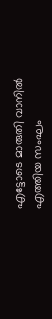എട്ടോടെ മാരുതി വാനില്‍ എത്തിയ സംഘം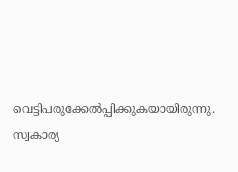വെട്ടിപരുക്കേല്‍പ്പിക്കുകയായിരുന്നു. സ്വകാര്യ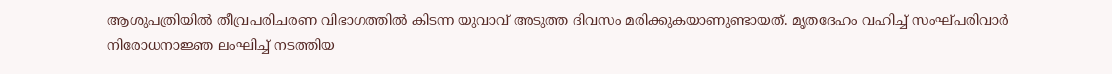ആശുപത്രിയില്‍ തീവ്രപരിചരണ വിഭാഗത്തില്‍ കിടന്ന യുവാവ് അടുത്ത ദിവസം മരിക്കുകയാണുണ്ടായത്. മൃതദേഹം വഹിച്ച് സംഘ്പരിവാര്‍ നിരോധനാജ്ഞ ലംഘിച്ച് നടത്തിയ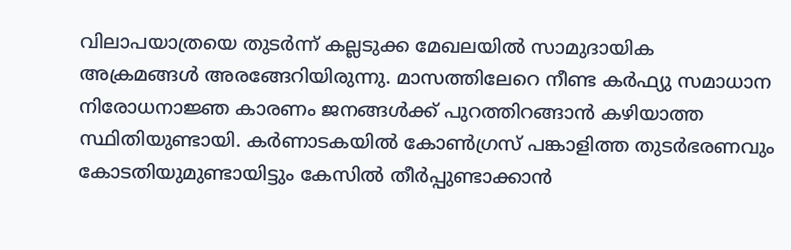വിലാപയാത്രയെ തുടര്‍ന്ന് കല്ലടുക്ക മേഖലയില്‍ സാമുദായിക അക്രമങ്ങള്‍ അരങ്ങേറിയിരുന്നു. മാസത്തിലേറെ നീണ്ട കര്‍ഫ്യു സമാധാന നിരോധനാജ്ഞ കാരണം ജനങ്ങള്‍ക്ക് പുറത്തിറങ്ങാന്‍ കഴിയാത്ത സ്ഥിതിയുണ്ടായി. കര്‍ണാടകയില്‍ കോണ്‍ഗ്രസ് പങ്കാളിത്ത തുടര്‍ഭരണവും കോടതിയുമുണ്ടായിട്ടും കേസില്‍ തീര്‍പ്പുണ്ടാക്കാന്‍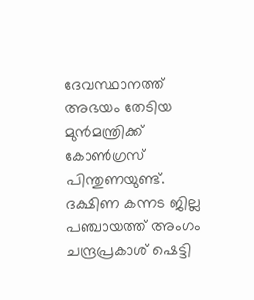ദേവസ്ഥാനത്ത് അഭയം തേടിയ മുന്‍മന്ത്രിക്ക് കോണ്‍ഗ്രസ് പിന്തുണയുണ്ട്. ദക്ഷിണ കന്നട ജില്ല പഞ്ചായത്ത് അംഗം ചന്ദ്രപ്രകാശ് ഷെട്ടി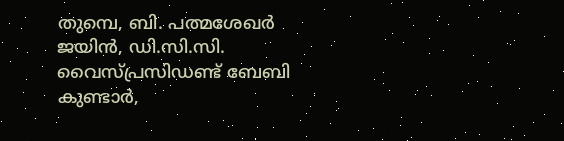തുമ്പെ, ബി. പത്മശേഖര്‍ ജയിന്‍, ഡി.സി.സി. വൈസ്പ്രസിഡണ്ട് ബേബി കുണ്ടാര്‍,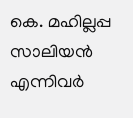കെ. മഹില്ലപ്പ സാലിയന്‍ എന്നിവര്‍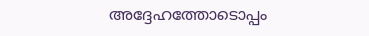അദ്ദേഹത്തോടൊപ്പം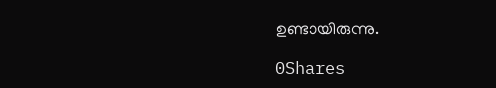ഉണ്ടായിരുന്നു.

0Shares